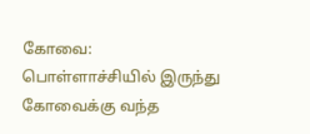கோவை: பொள்ளாச்சியில் இருந்து கோவைக்கு வந்த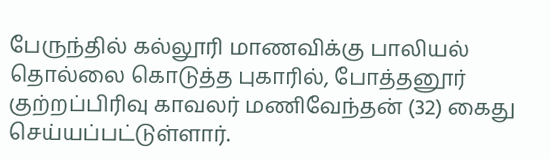பேருந்தில் கல்லூரி மாணவிக்கு பாலியல் தொல்லை கொடுத்த புகாரில், போத்தனூர் குற்றப்பிரிவு காவலர் மணிவேந்தன் (32) கைது செய்யப்பட்டுள்ளார்.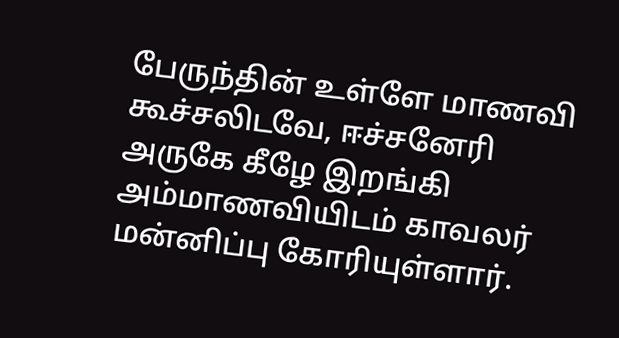பேருந்தின் உள்ளே மாணவி கூச்சலிடவே, ஈச்சனேரி அருகே கீழே இறங்கி அம்மாணவியிடம் காவலர் மன்னிப்பு கோரியுள்ளார்.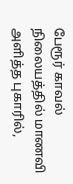பேரூர் காவல் நிலையத்தில் மாணவி அளித்த புகாரில்,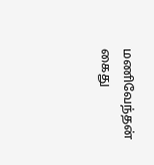மணிவேந்தன் கைது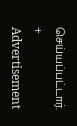செய்யப்பட்டார்.
+
Advertisement